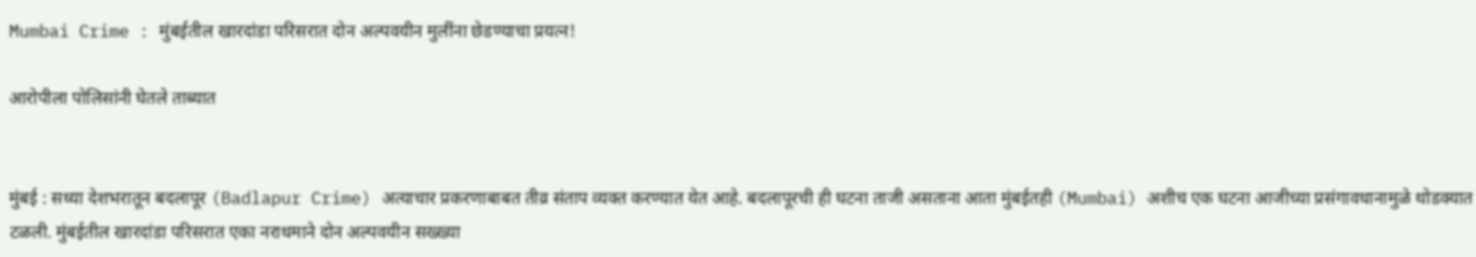Mumbai Crime : मुंबईतील खारदांडा परिसरात दोन अल्पवयीन मुलींना छेडण्याचा प्रयत्न!

आरोपीला पोलिसांनी घेतले ताब्यात


मुंबई : सध्या देशभरातून बदलापूर (Badlapur Crime) अत्याचार प्रकरणाबाबत तीव्र संताप व्यक्त करण्यात येत आहे. बदलापूरची ही घटना ताजी असताना आता मुंबईतही (Mumbai) अशीच एक घटना आजीच्या प्रसंगावधानामुळे थोडक्यात टळली. मुंबईतील खारदांडा परिसरात एका नराधमाने दोन अल्पवयीन सख्ख्या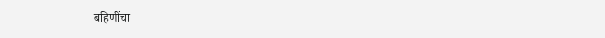बहिणींचा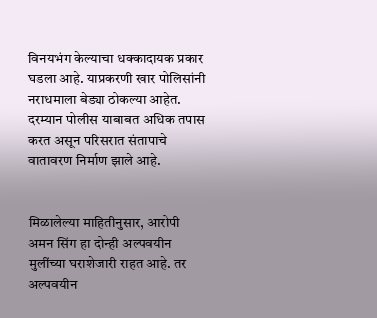विनयभंग केल्याचा धक्कादायक प्रकार घडला आहे. याप्रकरणी खार पोलिसांनी नराधमाला बेड्या ठोकल्या आहेत. दरम्यान पोलीस याबाबत अधिक तपास करत असून परिसरात संतापाचे वातावरण निर्माण झाले आहे.


मिळालेल्या माहितीनुसार, आरोपी अमन सिंग हा दोन्ही अल्पवयीन मुलींच्या घराशेजारी राहत आहे. तर अल्पवयीन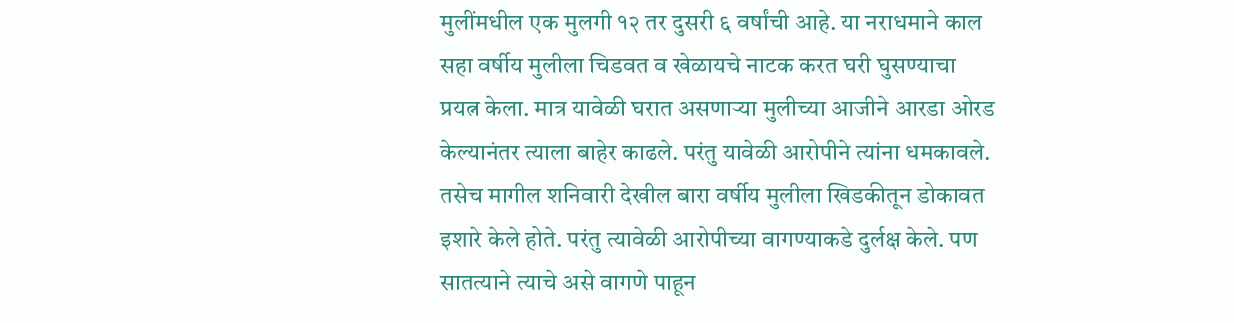मुलींमधील एक मुलगी १२ तर दुसरी ६ वर्षांची आहे. या नराधमाने काल सहा वर्षीय मुलीला चिडवत व खेळायचे नाटक करत घरी घुसण्याचा प्रयत्न केला. मात्र यावेळी घरात असणाऱ्या मुलीच्या आजीने आरडा ओरड केल्यानंतर त्याला बाहेर काढले. परंतु यावेळी आरोपीने त्यांना धमकावले. तसेच मागील शनिवारी देखील बारा वर्षीय मुलीला खिडकीतून डोकावत इशारे केले होते. परंतु त्यावेळी आरोपीच्या वागण्याकडे दुर्लक्ष केले. पण सातत्याने त्याचे असे वागणे पाहून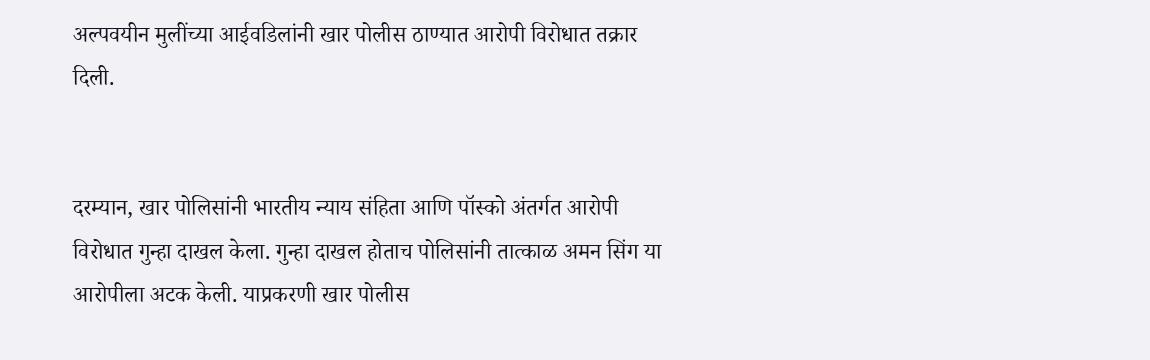अल्पवयीन मुलींच्या आईवडिलांनी खार पोलीस ठाण्यात आरोपी विरोधात तक्रार दिली.


दरम्यान, खार पोलिसांनी भारतीय न्याय संहिता आणि पॉस्को अंतर्गत आरोपी विरोधात गुन्हा दाखल केला. गुन्हा दाखल होताच पोलिसांनी तात्काळ अमन सिंग या आरोपीला अटक केली. याप्रकरणी खार पोलीस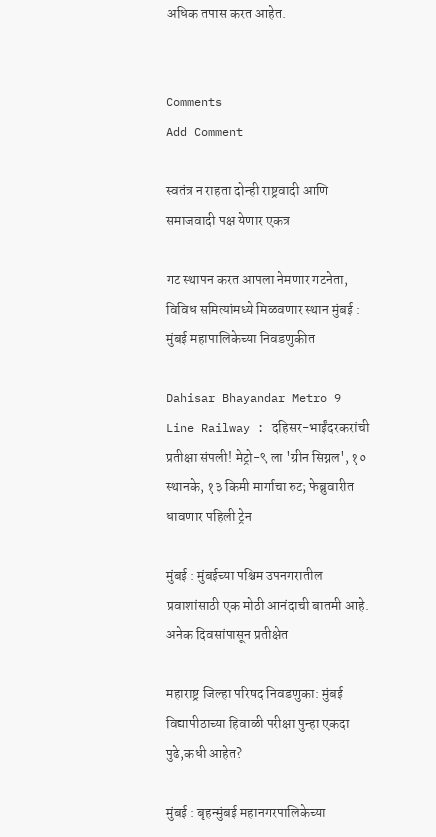अधिक तपास करत आहेत.


Comments
Add Comment

स्वतंत्र न राहता दोन्ही राष्ट्रवादी आणि समाजवादी पक्ष येणार एकत्र

गट स्थापन करत आपला नेमणार गटनेता, विविध समित्यांमध्ये मिळवणार स्थान मुंबई : मुंबई महापालिकेच्या निवडणुकीत

Dahisar Bhayandar Metro 9 Line Railway : दहिसर-भाईंदरकरांची प्रतीक्षा संपली! मेट्रो-९ ला 'ग्रीन सिग्नल', १० स्थानके, १३ किमी मार्गाचा रुट; फेब्रुवारीत धावणार पहिली ट्रेन

मुंबई : मुंबईच्या पश्चिम उपनगरातील प्रवाशांसाठी एक मोठी आनंदाची बातमी आहे. अनेक दिवसांपासून प्रतीक्षेत

महाराष्ट्र जिल्हा परिषद निवडणुका: मुंबई विद्यापीठाच्या हिवाळी परीक्षा पुन्हा एकदा पुढे,कधी आहेत?

मुंबई : बृहन्मुंबई महानगरपालिकेच्या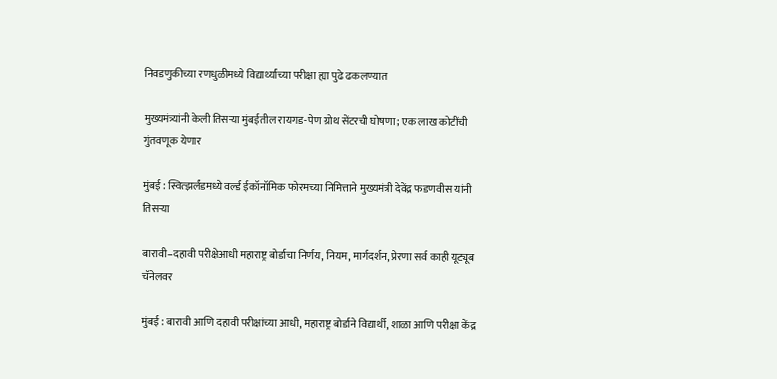निवडणुकीच्या रणधुळीमध्ये विद्यार्थ्यांच्या परीक्षा ह्या पुढे ढकलण्यात

मुख्यमंत्र्यांनी केली तिसऱ्या मुंबईतील रायगड-पेण ग्रोथ सेंटरची घोषणा; एक लाख कोटींची गुंतवणूक येणार

मुंबई : स्वित्झर्लंडमध्ये वर्ल्ड ईकॉनॉमिक फोरमच्या निमित्ताने मुख्यमंत्री देवेंद्र फडणवीस यांनी तिसऱ्या

बारावी–दहावी परीक्षेआधी महाराष्ट्र बोर्डाचा निर्णय, नियम, मार्गदर्शन, प्रेरणा सर्व काही यूट्यूब चॅनेलवर

मुंबई : बारावी आणि दहावी परीक्षांच्या आधी, महाराष्ट्र बोर्डाने विद्यार्थी, शाळा आणि परीक्षा केंद्र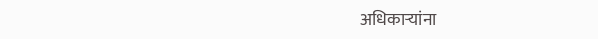अधिकाऱ्यांना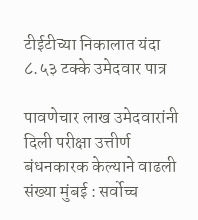टीईटीच्या निकालात यंदा ८.५३ टक्के उमेदवार पात्र

पावणेचार लाख उमेदवारांनी दिली परीक्षा उत्तीर्ण बंधनकारक केल्याने वाढली संख्या मुंबई : सर्वोच्च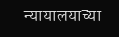न्यायालयाच्या